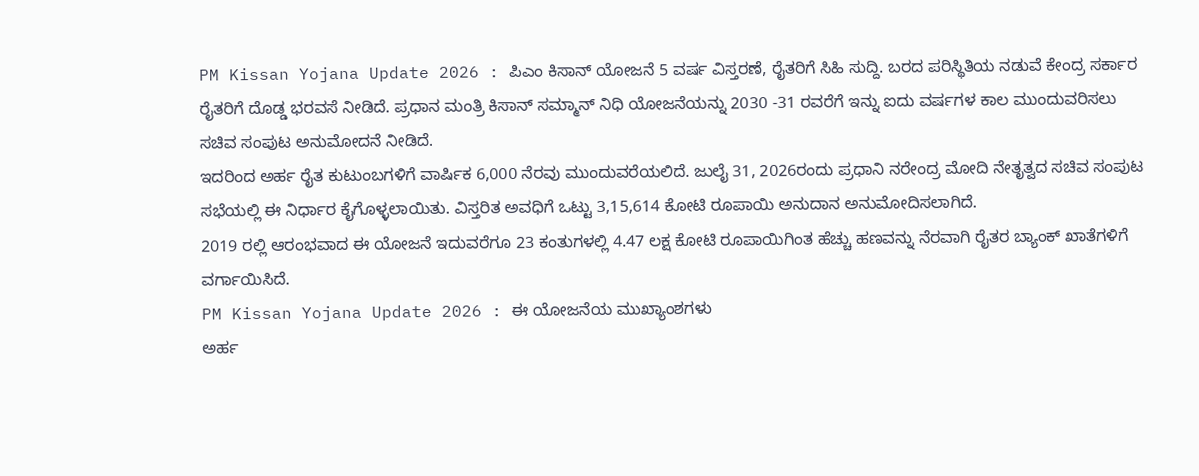PM Kissan Yojana Update 2026 : ಪಿಎಂ ಕಿಸಾನ್ ಯೋಜನೆ 5 ವರ್ಷ ವಿಸ್ತರಣೆ, ರೈತರಿಗೆ ಸಿಹಿ ಸುದ್ದಿ. ಬರದ ಪರಿಸ್ಥಿತಿಯ ನಡುವೆ ಕೇಂದ್ರ ಸರ್ಕಾರ ರೈತರಿಗೆ ದೊಡ್ಡ ಭರವಸೆ ನೀಡಿದೆ. ಪ್ರಧಾನ ಮಂತ್ರಿ ಕಿಸಾನ್ ಸಮ್ಮಾನ್ ನಿಧಿ ಯೋಜನೆಯನ್ನು 2030 -31 ರವರೆಗೆ ಇನ್ನು ಐದು ವರ್ಷಗಳ ಕಾಲ ಮುಂದುವರಿಸಲು ಸಚಿವ ಸಂಪುಟ ಅನುಮೋದನೆ ನೀಡಿದೆ.
ಇದರಿಂದ ಅರ್ಹ ರೈತ ಕುಟುಂಬಗಳಿಗೆ ವಾರ್ಷಿಕ 6,000 ನೆರವು ಮುಂದುವರೆಯಲಿದೆ. ಜುಲೈ 31, 2026ರಂದು ಪ್ರಧಾನಿ ನರೇಂದ್ರ ಮೋದಿ ನೇತೃತ್ವದ ಸಚಿವ ಸಂಪುಟ ಸಭೆಯಲ್ಲಿ ಈ ನಿರ್ಧಾರ ಕೈಗೊಳ್ಳಲಾಯಿತು. ವಿಸ್ತರಿತ ಅವಧಿಗೆ ಒಟ್ಟು 3,15,614 ಕೋಟಿ ರೂಪಾಯಿ ಅನುದಾನ ಅನುಮೋದಿಸಲಾಗಿದೆ.
2019 ರಲ್ಲಿ ಆರಂಭವಾದ ಈ ಯೋಜನೆ ಇದುವರೆಗೂ 23 ಕಂತುಗಳಲ್ಲಿ 4.47 ಲಕ್ಷ ಕೋಟಿ ರೂಪಾಯಿಗಿಂತ ಹೆಚ್ಚು ಹಣವನ್ನು ನೆರವಾಗಿ ರೈತರ ಬ್ಯಾಂಕ್ ಖಾತೆಗಳಿಗೆ ವರ್ಗಾಯಿಸಿದೆ.
PM Kissan Yojana Update 2026 : ಈ ಯೋಜನೆಯ ಮುಖ್ಯಾಂಶಗಳು
ಅರ್ಹ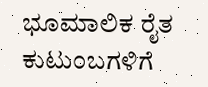ಭೂಮಾಲಿಕ ರೈತ ಕುಟುಂಬಗಳಿಗೆ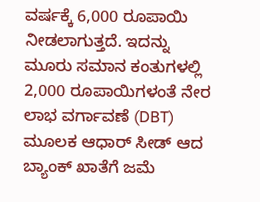ವರ್ಷಕ್ಕೆ 6,000 ರೂಪಾಯಿ ನೀಡಲಾಗುತ್ತದೆ. ಇದನ್ನು ಮೂರು ಸಮಾನ ಕಂತುಗಳಲ್ಲಿ 2,000 ರೂಪಾಯಿಗಳಂತೆ ನೇರ ಲಾಭ ವರ್ಗಾವಣೆ (DBT) ಮೂಲಕ ಆಧಾರ್ ಸೀಡ್ ಆದ ಬ್ಯಾಂಕ್ ಖಾತೆಗೆ ಜಮೆ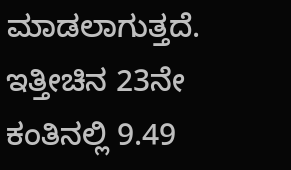ಮಾಡಲಾಗುತ್ತದೆ.
ಇತ್ತೀಚಿನ 23ನೇ ಕಂತಿನಲ್ಲಿ 9.49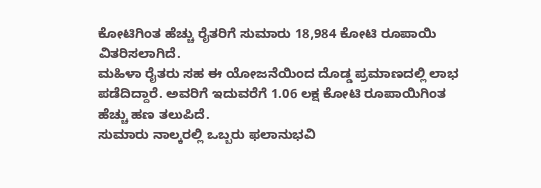ಕೋಟಿಗಿಂತ ಹೆಚ್ಚು ರೈತರಿಗೆ ಸುಮಾರು 18,984 ಕೋಟಿ ರೂಪಾಯಿ ವಿತರಿಸಲಾಗಿದೆ.
ಮಹಿಳಾ ರೈತರು ಸಹ ಈ ಯೋಜನೆಯಿಂದ ದೊಡ್ಡ ಪ್ರಮಾಣದಲ್ಲಿ ಲಾಭ ಪಡೆದಿದ್ದಾರೆ. ಅವರಿಗೆ ಇದುವರೆಗೆ 1.06 ಲಕ್ಷ ಕೋಟಿ ರೂಪಾಯಿಗಿಂತ ಹೆಚ್ಚು ಹಣ ತಲುಪಿದೆ.
ಸುಮಾರು ನಾಲ್ಕರಲ್ಲಿ ಒಬ್ಬರು ಫಲಾನುಭವಿ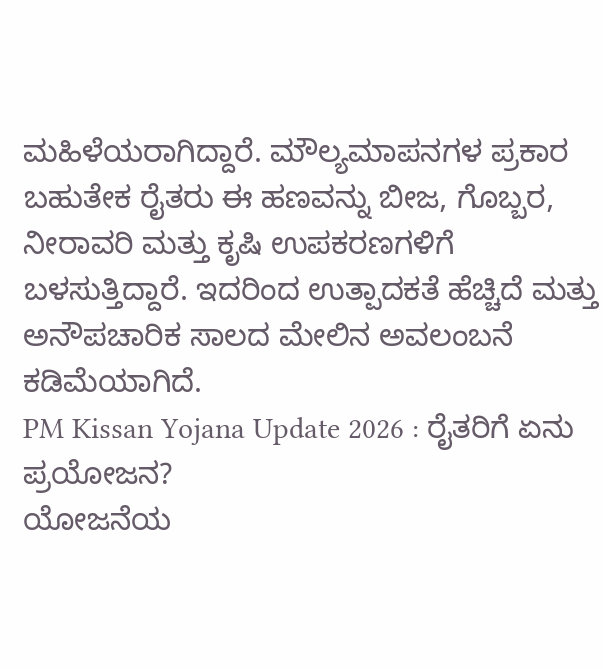ಮಹಿಳೆಯರಾಗಿದ್ದಾರೆ. ಮೌಲ್ಯಮಾಪನಗಳ ಪ್ರಕಾರ ಬಹುತೇಕ ರೈತರು ಈ ಹಣವನ್ನು ಬೀಜ, ಗೊಬ್ಬರ, ನೀರಾವರಿ ಮತ್ತು ಕೃಷಿ ಉಪಕರಣಗಳಿಗೆ ಬಳಸುತ್ತಿದ್ದಾರೆ. ಇದರಿಂದ ಉತ್ಪಾದಕತೆ ಹೆಚ್ಚಿದೆ ಮತ್ತು ಅನೌಪಚಾರಿಕ ಸಾಲದ ಮೇಲಿನ ಅವಲಂಬನೆ ಕಡಿಮೆಯಾಗಿದೆ.
PM Kissan Yojana Update 2026 : ರೈತರಿಗೆ ಏನು ಪ್ರಯೋಜನ?
ಯೋಜನೆಯ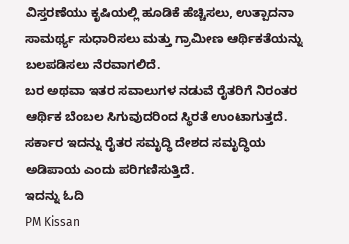ವಿಸ್ತರಣೆಯು ಕೃಷಿಯಲ್ಲಿ ಹೂಡಿಕೆ ಹೆಚ್ಚಿಸಲು, ಉತ್ಪಾದನಾ ಸಾಮರ್ಥ್ಯ ಸುಧಾರಿಸಲು ಮತ್ತು ಗ್ರಾಮೀಣ ಆರ್ಥಿಕತೆಯನ್ನು ಬಲಪಡಿಸಲು ನೆರವಾಗಲಿದೆ.
ಬರ ಅಥವಾ ಇತರ ಸವಾಲುಗಳ ನಡುವೆ ರೈತರಿಗೆ ನಿರಂತರ ಆರ್ಥಿಕ ಬೆಂಬಲ ಸಿಗುವುದರಿಂದ ಸ್ಥಿರತೆ ಉಂಟಾಗುತ್ತದೆ. ಸರ್ಕಾರ ಇದನ್ನು ರೈತರ ಸಮೃದ್ಧಿ ದೇಶದ ಸಮೃದ್ಧಿಯ ಅಡಿಪಾಯ ಎಂದು ಪರಿಗಣಿಸುತ್ತಿದೆ.
ಇದನ್ನು ಓದಿ
PM Kissan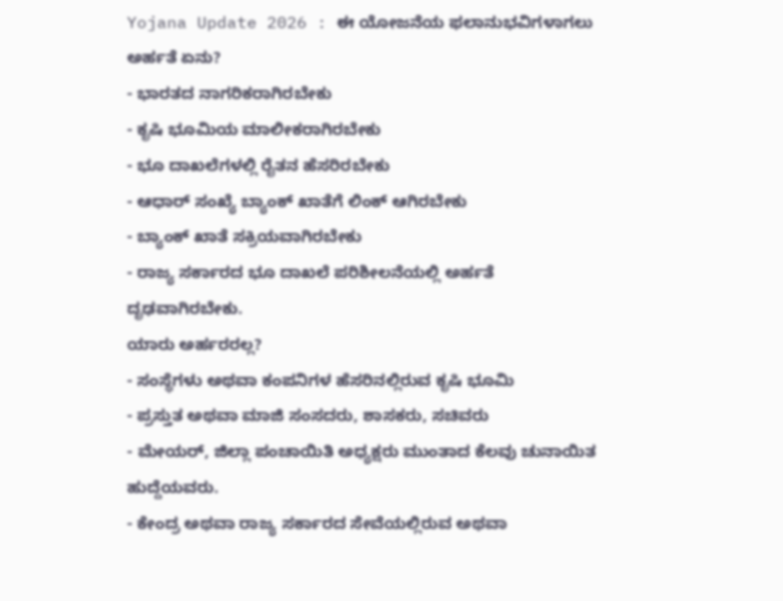Yojana Update 2026 : ಈ ಯೋಜನೆಯ ಫಲಾನುಭವಿಗಳಾಗಲು ಅರ್ಹತೆ ಏನು?
- ಭಾರತದ ನಾಗರಿಕರಾಗಿರಬೇಕು
- ಕೃಷಿ ಭೂಮಿಯ ಮಾಲೀಕರಾಗಿರಬೇಕು
- ಭೂ ದಾಖಲೆಗಳಲ್ಲಿ ರೈತನ ಹೆಸರಿರಬೇಕು
- ಆಧಾರ್ ಸಂಖ್ಯೆ ಬ್ಯಾಂಕ್ ಖಾತೆಗೆ ಲಿಂಕ್ ಆಗಿರಬೇಕು
- ಬ್ಯಾಂಕ್ ಖಾತೆ ಸಕ್ರಿಯವಾಗಿರಬೇಕು
- ರಾಜ್ಯ ಸರ್ಕಾರದ ಭೂ ದಾಖಲೆ ಪರಿಶೀಲನೆಯಲ್ಲಿ ಅರ್ಹತೆ ದೃಢವಾಗಿರಬೇಕು.
ಯಾರು ಅರ್ಹರರಲ್ಲ?
- ಸಂಸ್ಥೆಗಳು ಅಥವಾ ಕಂಪನಿಗಳ ಹೆಸರಿನಲ್ಲಿರುವ ಕೃಷಿ ಭೂಮಿ
- ಪ್ರಸ್ತುತ ಅಥವಾ ಮಾಜಿ ಸಂಸದರು, ಶಾಸಕರು, ಸಚಿವರು
- ಮೇಯರ್, ಜಿಲ್ಲಾ ಪಂಚಾಯಿತಿ ಅಧ್ಯಕ್ಷರು ಮುಂತಾದ ಕೆಲವು ಚುನಾಯಿತ ಹುದ್ದೆಯವರು.
- ಕೇಂದ್ರ ಅಥವಾ ರಾಜ್ಯ ಸರ್ಕಾರದ ಸೇವೆಯಲ್ಲಿರುವ ಅಥವಾ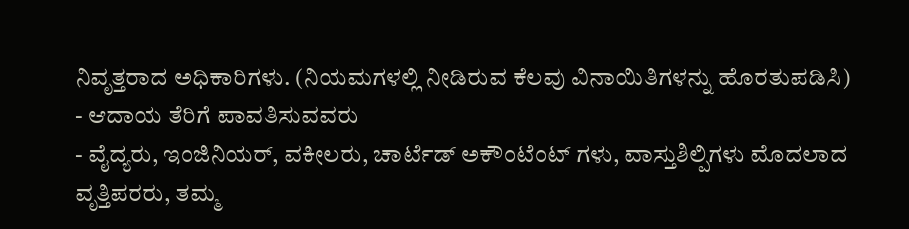ನಿವೃತ್ತರಾದ ಅಧಿಕಾರಿಗಳು. (ನಿಯಮಗಳಲ್ಲಿ ನೀಡಿರುವ ಕೆಲವು ವಿನಾಯಿತಿಗಳನ್ನು ಹೊರತುಪಡಿಸಿ)
- ಆದಾಯ ತೆರಿಗೆ ಪಾವತಿಸುವವರು
- ವೈದ್ಯರು, ಇಂಜಿನಿಯರ್, ವಕೀಲರು, ಚಾರ್ಟೆಡ್ ಅಕೌಂಟೆಂಟ್ ಗಳು, ವಾಸ್ತುಶಿಲ್ಪಿಗಳು ಮೊದಲಾದ ವೃತ್ತಿಪರರು, ತಮ್ಮ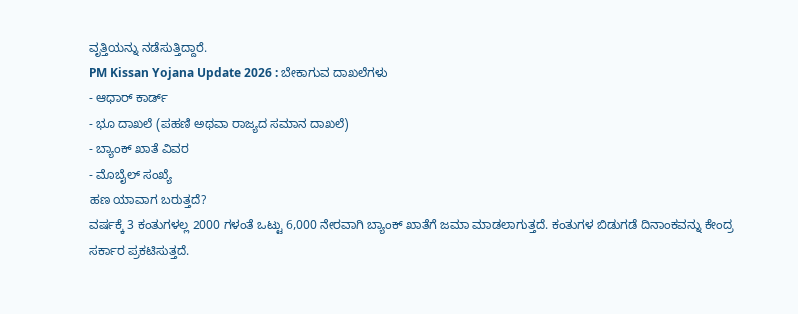ವೃತ್ತಿಯನ್ನು ನಡೆಸುತ್ತಿದ್ದಾರೆ.
PM Kissan Yojana Update 2026 : ಬೇಕಾಗುವ ದಾಖಲೆಗಳು
- ಆಧಾರ್ ಕಾರ್ಡ್
- ಭೂ ದಾಖಲೆ (ಪಹಣಿ ಅಥವಾ ರಾಜ್ಯದ ಸಮಾನ ದಾಖಲೆ)
- ಬ್ಯಾಂಕ್ ಖಾತೆ ವಿವರ
- ಮೊಬೈಲ್ ಸಂಖ್ಯೆ
ಹಣ ಯಾವಾಗ ಬರುತ್ತದೆ?
ವರ್ಷಕ್ಕೆ 3 ಕಂತುಗಳಲ್ಲ 2000 ಗಳಂತೆ ಒಟ್ಟು 6,000 ನೇರವಾಗಿ ಬ್ಯಾಂಕ್ ಖಾತೆಗೆ ಜಮಾ ಮಾಡಲಾಗುತ್ತದೆ. ಕಂತುಗಳ ಬಿಡುಗಡೆ ದಿನಾಂಕವನ್ನು ಕೇಂದ್ರ ಸರ್ಕಾರ ಪ್ರಕಟಿಸುತ್ತದೆ.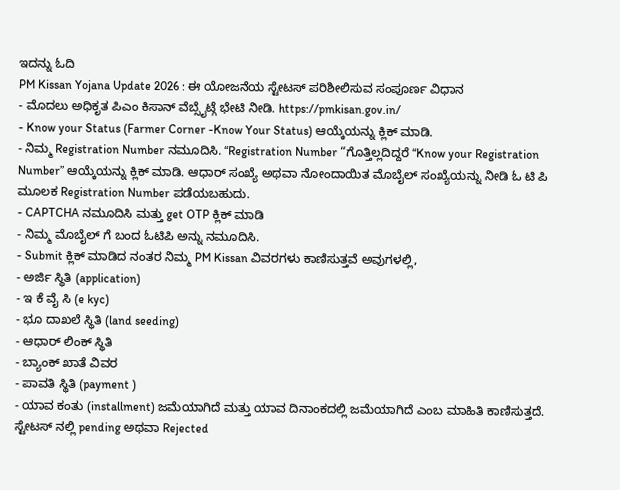ಇದನ್ನು ಓದಿ
PM Kissan Yojana Update 2026 : ಈ ಯೋಜನೆಯ ಸ್ಟೇಟಸ್ ಪರಿಶೀಲಿಸುವ ಸಂಪೂರ್ಣ ವಿಧಾನ
- ಮೊದಲು ಅಧಿಕೃತ ಪಿಎಂ ಕಿಸಾನ್ ವೆಬ್ಸೈಟ್ಗೆ ಭೇಟಿ ನೀಡಿ. https://pmkisan.gov.in/
- Know your Status (Farmer Corner -Know Your Status) ಆಯ್ಕೆಯನ್ನು ಕ್ಲಿಕ್ ಮಾಡಿ.
- ನಿಮ್ಮ Registration Number ನಮೂದಿಸಿ. “Registration Number “ಗೊತ್ತಿಲ್ಲದಿದ್ದರೆ “Know your Registration Number” ಆಯ್ಕೆಯನ್ನು ಕ್ಲಿಕ್ ಮಾಡಿ. ಆಧಾರ್ ಸಂಖ್ಯೆ ಅಥವಾ ನೋಂದಾಯಿತ ಮೊಬೈಲ್ ಸಂಖ್ಯೆಯನ್ನು ನೀಡಿ ಓ ಟಿ ಪಿ ಮೂಲಕ Registration Number ಪಡೆಯಬಹುದು.
- CAPTCHA ನಮೂದಿಸಿ ಮತ್ತು get OTP ಕ್ಲಿಕ್ ಮಾಡಿ
- ನಿಮ್ಮ ಮೊಬೈಲ್ ಗೆ ಬಂದ ಓಟಿಪಿ ಅನ್ನು ನಮೂದಿಸಿ.
- Submit ಕ್ಲಿಕ್ ಮಾಡಿದ ನಂತರ ನಿಮ್ಮ PM Kissan ವಿವರಗಳು ಕಾಣಿಸುತ್ತವೆ ಅವುಗಳಲ್ಲಿ,
- ಅರ್ಜಿ ಸ್ಥಿತಿ (application)
- ಇ ಕೆ ವೈ ಸಿ (e kyc)
- ಭೂ ದಾಖಲೆ ಸ್ಥಿತಿ (land seeding)
- ಆಧಾರ್ ಲಿಂಕ್ ಸ್ಥಿತಿ
- ಬ್ಯಾಂಕ್ ಖಾತೆ ವಿವರ
- ಪಾವತಿ ಸ್ಥಿತಿ (payment )
- ಯಾವ ಕಂತು (installment) ಜಮೆಯಾಗಿದೆ ಮತ್ತು ಯಾವ ದಿನಾಂಕದಲ್ಲಿ ಜಮೆಯಾಗಿದೆ ಎಂಬ ಮಾಹಿತಿ ಕಾಣಿಸುತ್ತದೆ.
ಸ್ಟೇಟಸ್ ನಲ್ಲಿ pending ಅಥವಾ Rejected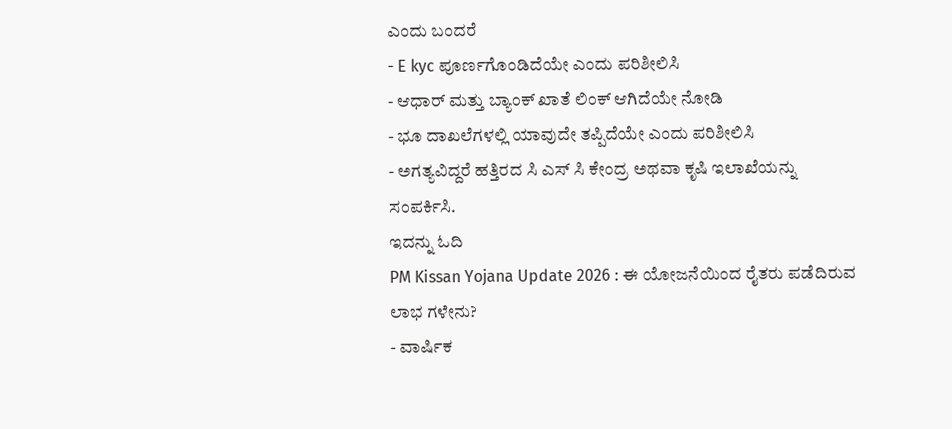ಎಂದು ಬಂದರೆ
- E kyc ಪೂರ್ಣಗೊಂಡಿದೆಯೇ ಎಂದು ಪರಿಶೀಲಿಸಿ
- ಆಧಾರ್ ಮತ್ತು ಬ್ಯಾಂಕ್ ಖಾತೆ ಲಿಂಕ್ ಆಗಿದೆಯೇ ನೋಡಿ
- ಭೂ ದಾಖಲೆಗಳಲ್ಲಿ ಯಾವುದೇ ತಪ್ಪಿದೆಯೇ ಎಂದು ಪರಿಶೀಲಿಸಿ
- ಅಗತ್ಯವಿದ್ದರೆ ಹತ್ತಿರದ ಸಿ ಎಸ್ ಸಿ ಕೇಂದ್ರ ಅಥವಾ ಕೃಷಿ ಇಲಾಖೆಯನ್ನು ಸಂಪರ್ಕಿಸಿ.
ಇದನ್ನು ಓದಿ
PM Kissan Yojana Update 2026 : ಈ ಯೋಜನೆಯಿಂದ ರೈತರು ಪಡೆದಿರುವ ಲಾಭ ಗಳೇನು?
- ವಾರ್ಷಿಕ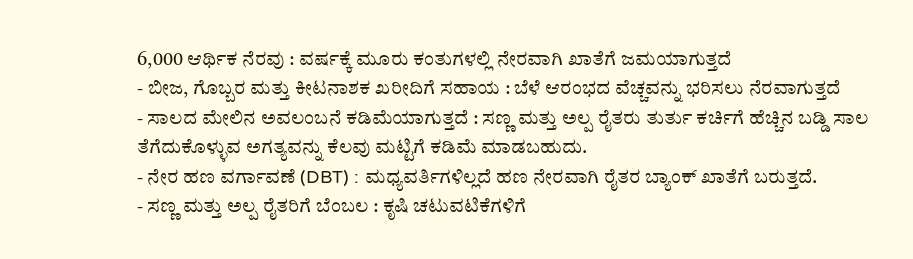6,000 ಆರ್ಥಿಕ ನೆರವು : ವರ್ಷಕ್ಕೆ ಮೂರು ಕಂತುಗಳಲ್ಲಿ ನೇರವಾಗಿ ಖಾತೆಗೆ ಜಮಯಾಗುತ್ತದೆ
- ಬೀಜ, ಗೊಬ್ಬರ ಮತ್ತು ಕೀಟನಾಶಕ ಖರೀದಿಗೆ ಸಹಾಯ : ಬೆಳೆ ಆರಂಭದ ವೆಚ್ಚವನ್ನು ಭರಿಸಲು ನೆರವಾಗುತ್ತದೆ
- ಸಾಲದ ಮೇಲಿನ ಅವಲಂಬನೆ ಕಡಿಮೆಯಾಗುತ್ತದೆ : ಸಣ್ಣ ಮತ್ತು ಅಲ್ಪ ರೈತರು ತುರ್ತು ಕರ್ಚಿಗೆ ಹೆಚ್ಚಿನ ಬಡ್ಡಿ ಸಾಲ ತೆಗೆದುಕೊಳ್ಳುವ ಅಗತ್ಯವನ್ನು ಕೆಲವು ಮಟ್ಟಿಗೆ ಕಡಿಮೆ ಮಾಡಬಹುದು.
- ನೇರ ಹಣ ವರ್ಗಾವಣೆ (DBT) : ಮಧ್ಯವರ್ತಿಗಳಿಲ್ಲದೆ ಹಣ ನೇರವಾಗಿ ರೈತರ ಬ್ಯಾಂಕ್ ಖಾತೆಗೆ ಬರುತ್ತದೆ.
- ಸಣ್ಣ ಮತ್ತು ಅಲ್ಪ ರೈತರಿಗೆ ಬೆಂಬಲ : ಕೃಷಿ ಚಟುವಟಿಕೆಗಳಿಗೆ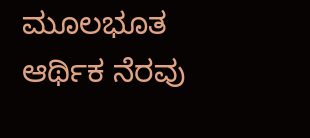ಮೂಲಭೂತ ಆರ್ಥಿಕ ನೆರವು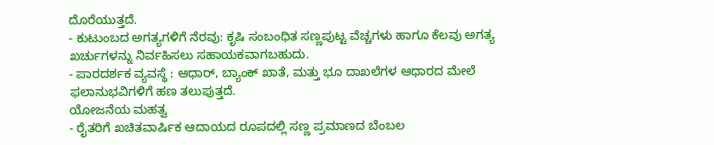ದೊರೆಯುತ್ತದೆ.
- ಕುಟುಂಬದ ಅಗತ್ಯಗಳಿಗೆ ನೆರವು: ಕೃಷಿ ಸಂಬಂಧಿತ ಸಣ್ಣಪುಟ್ಟ ವೆಚ್ಚಗಳು ಹಾಗೂ ಕೆಲವು ಅಗತ್ಯ ಖರ್ಚುಗಳನ್ನು ನಿರ್ವಹಿಸಲು ಸಹಾಯಕವಾಗಬಹುದು.
- ಪಾರದರ್ಶಕ ವ್ಯವಸ್ಥೆ : ಆಧಾರ್, ಬ್ಯಾಂಕ್ ಖಾತೆ, ಮತ್ತು ಭೂ ದಾಖಲೆಗಳ ಆಧಾರದ ಮೇಲೆ ಫಲಾನುಭವಿಗಳಿಗೆ ಹಣ ತಲುಪುತ್ತದೆ.
ಯೋಜನೆಯ ಮಹತ್ವ
- ರೈತರಿಗೆ ಖಚಿತವಾರ್ಷಿಕ ಆದಾಯದ ರೂಪದಲ್ಲಿ ಸಣ್ಣ ಪ್ರಮಾಣದ ಬೆಂಬಲ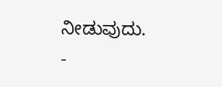ನೀಡುವುದು.
-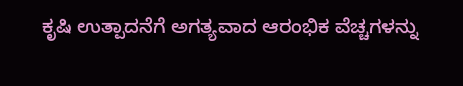ಕೃಷಿ ಉತ್ಪಾದನೆಗೆ ಅಗತ್ಯವಾದ ಆರಂಭಿಕ ವೆಚ್ಚಗಳನ್ನು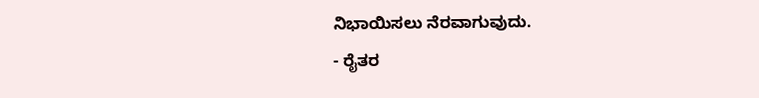ನಿಭಾಯಿಸಲು ನೆರವಾಗುವುದು.
- ರೈತರ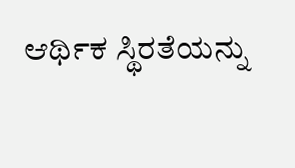ಆರ್ಥಿಕ ಸ್ಥಿರತೆಯನ್ನು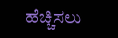ಹೆಚ್ಚಿಸಲು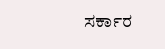ಸರ್ಕಾರ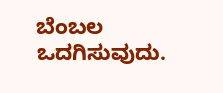ಬೆಂಬಲ ಒದಗಿಸುವುದು.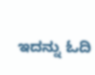ಇದನ್ನು ಓದಿ